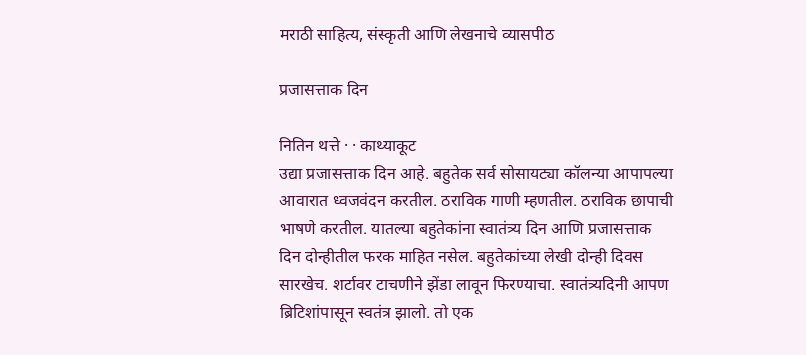मराठी साहित्य, संस्कृती आणि लेखनाचे व्यासपीठ

प्रजासत्ताक दिन

नितिन थत्ते · · काथ्याकूट
उद्या प्रजासत्ताक दिन आहे. बहुतेक सर्व सोसायट्या कॉलन्या आपापल्या आवारात ध्वजवंदन करतील. ठराविक गाणी म्हणतील. ठराविक छापाची भाषणे करतील. यातल्या बहुतेकांना स्वातंत्र्य दिन आणि प्रजासत्ताक दिन दोन्हीतील फरक माहित नसेल. बहुतेकांच्या लेखी दोन्ही दिवस सारखेच. शर्टावर टाचणीने झेंडा लावून फिरण्याचा. स्वातंत्र्यदिनी आपण ब्रिटिशांपासून स्वतंत्र झालो. तो एक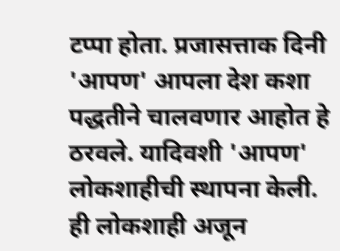टप्पा होता. प्रजासत्ताक दिनी 'आपण' आपला देश कशा पद्धतीने चालवणार आहोत हे ठरवले. यादिवशी 'आपण' लोकशाहीची स्थापना केली. ही लोकशाही अजून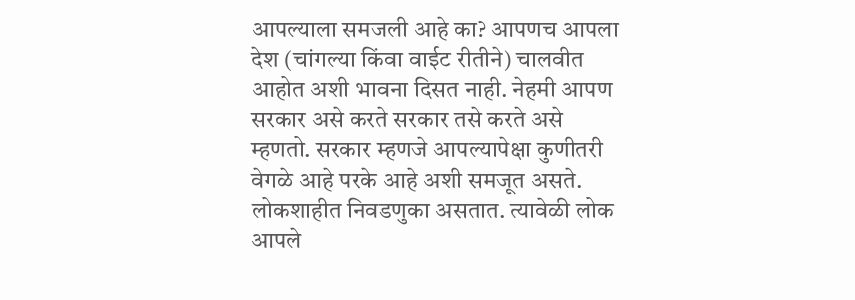आपल्याला समजली आहे का? आपणच आपला देश (चांगल्या किंवा वाईट रीतीने) चालवीत आहोत अशी भावना दिसत नाही. नेहमी आपण सरकार असे करते सरकार तसे करते असे म्हणतो. सरकार म्हणजे आपल्यापेक्षा कुणीतरी वेगळे आहे परके आहे अशी समजूत असते. लोकशाहीत निवडणुका असतात. त्यावेळी लोक आपले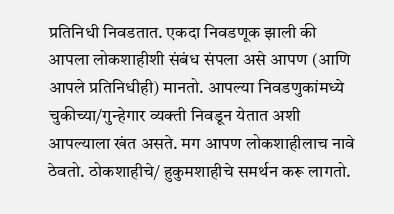प्रतिनिधी निवडतात. एकदा निवडणूक झाली की आपला लोकशाहीशी संबंध संपला असे आपण (आणि आपले प्रतिनिधीही) मानतो. आपल्या निवडणुकांमध्ये चुकीच्या/गुन्हेगार व्यक्ती निवडून येतात अशी आपल्याला खंत असते. मग आपण लोकशाहीलाच नावे ठेवतो. ठोकशाहीचे/ हुकुमशाहीचे समर्थन करू लागतो.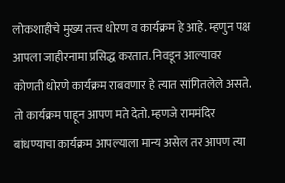लोकशाहीचे मुख्य तत्त्व धोरण व कार्यक्रम हे आहे. म्हणुन पक्ष आपला जाहीरनामा प्रसिद्ध करतात. निवडून आल्यावर कोणती धोरणे कार्यक्रम राबवणार हे त्यात सांगितलेले असते. तो कार्यक्रम पाहून आपण मते देतो. म्हणजे राममंदिर बांधण्याचा कार्यक्रम आपल्याला मान्य असेल तर आपण त्या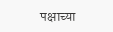पक्षाच्या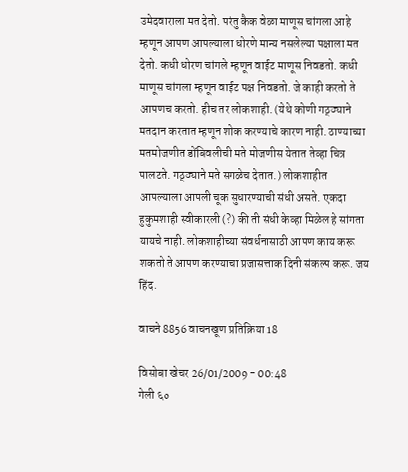उमेदवाराला मत देतो. परंतु कैक वेळा माणूस चांगला आहे म्हणून आपण आपल्याला धोरणे मान्य नसलेल्या पक्षाला मत देतो. कधी धोरण चांगले म्हणून वाईट माणूस निवडतो. कधी माणूस चांगला म्हणून वाईट पक्ष निवडतो. जे काही करतो ते आपणच करतो. हीच तर लोकशाही. (येथे कोणी गठ्ठ्याने मतदान करतात म्हणून शोक करण्याचे कारण नाही. ठाण्याच्या मतमोजणीत डोंबिवलीची मते मोजणीस येतात तेव्हा चित्र पालटते. गठ्ठ्याने मते सगळेच देतात.) लोकशाहीत आपल्याला आपली चूक सुधारण्याची संधी असते. एकदा हुकुमशाही स्वीकारली (?) की ती संधी केव्हा मिळेल हे सांगता यायचे नाही. लोकशाहीच्या संवर्धनासाठी आपण काय करू शकतो ते आपण करण्याचा प्रजासत्ताक दिनी संकल्प करू. जय हिंद.

वाचने 8856 वाचनखूण प्रतिक्रिया 18

विसोबा खेचर 26/01/2009 - 00:48
गेली ६०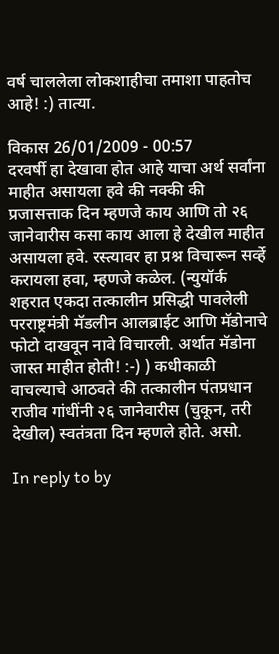वर्ष चाललेला लोकशाहीचा तमाशा पाहतोच आहे! :) तात्या.

विकास 26/01/2009 - 00:57
दरवर्षी हा देखावा होत आहे याचा अर्थ सर्वांना माहीत असायला हवे की नक्की की प्रजासत्ताक दिन म्हणजे काय आणि तो २६ जानेवारीस कसा काय आला हे देखील माहीत असायला हवे. रस्त्यावर हा प्रश्न विचारून सर्व्हे करायला हवा, म्हणजे कळेल. (न्युयॉर्क शहरात एकदा तत्कालीन प्रसिद्धी पावलेली परराष्ट्रमंत्री मॅडलीन आलब्राईट आणि मॅडोनाचे फोटो दाखवून नावे विचारली. अर्थात मॅडोना जास्त माहीत होती! :-) ) कधीकाळी वाचल्याचे आठवते की तत्कालीन पंतप्रधान राजीव गांधींनी २६ जानेवारीस (चुकून, तरी देखील) स्वतंत्रता दिन म्हणले होते. असो.

In reply to by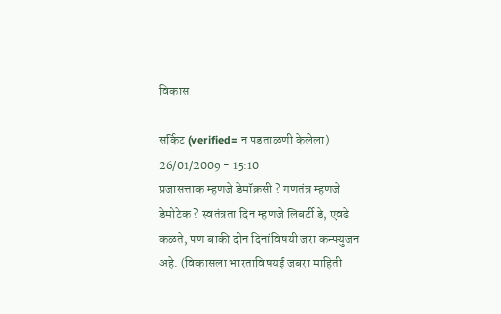विकास

सर्किट (verified= न पडताळणी केलेला) 26/01/2009 - 15:10
प्रजासत्ताक म्हणजे डेमॉक्रसी ? गणतंत्र म्हणजे डेमोटेक ? स्वतंत्रता दिन म्हणजे लिबर्टी डे, एवढे कळते, पण बाकी दोन दिनांविषयी जरा कन्फ्युजन अहे. (विकासला भारताविषयई जबरा माहिती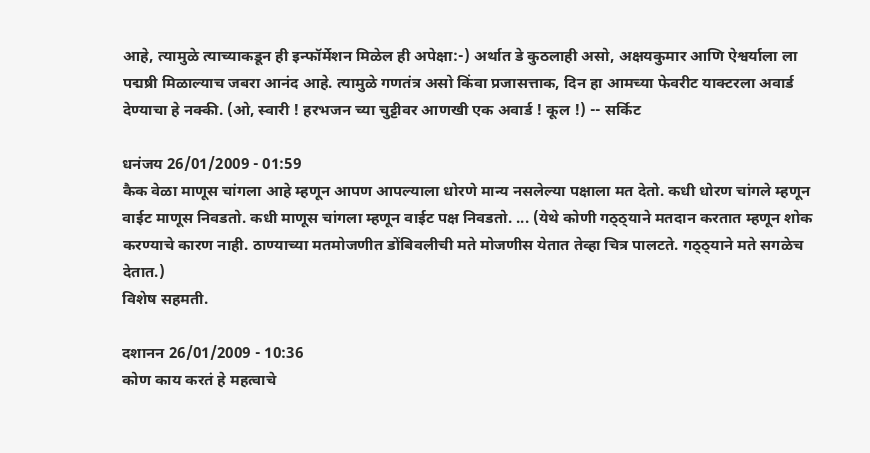आहे, त्यामुळे त्याच्याकडून ही इन्फॉर्मेशन मिळेल ही अपेक्षा:-) अर्थात डे कुठलाही असो, अक्षयकुमार आणि ऐश्वर्याला ला पद्मष्री मिळाल्याच जबरा आनंद आहे. त्यामुळे गणतंत्र असो किंवा प्रजासत्ताक, दिन हा आमच्या फेवरीट याक्टरला अवार्ड देण्याचा हे नक्की. (ओ, स्वारी ! हरभजन च्या चुट्टीवर आणखी एक अवार्ड ! कूल !) -- सर्किट

धनंजय 26/01/2009 - 01:59
कैक वेळा माणूस चांगला आहे म्हणून आपण आपल्याला धोरणे मान्य नसलेल्या पक्षाला मत देतो. कधी धोरण चांगले म्हणून वाईट माणूस निवडतो. कधी माणूस चांगला म्हणून वाईट पक्ष निवडतो. ... (येथे कोणी गठ्ठ्याने मतदान करतात म्हणून शोक करण्याचे कारण नाही. ठाण्याच्या मतमोजणीत डोंबिवलीची मते मोजणीस येतात तेव्हा चित्र पालटते. गठ्ठ्याने मते सगळेच देतात.)
विशेष सहमती.

दशानन 26/01/2009 - 10:36
कोण काय करतं हे महत्वाचे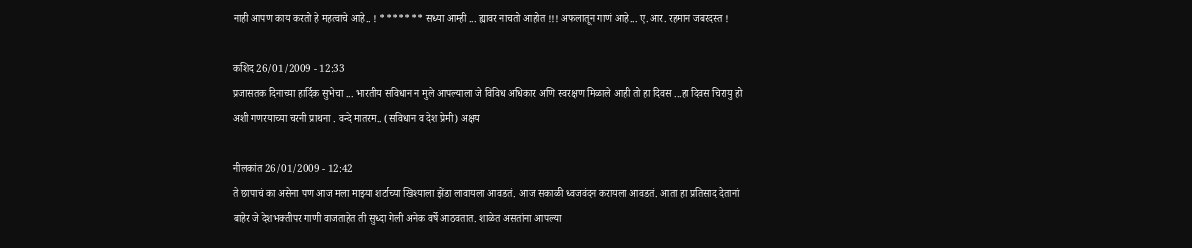नाही आपण काय करतो हे महत्वाचे आहे.. ! ******* सध्या आम्ही ... ह्यावर नाचतो आहोत !!! अफलातून गाणं आहे... ए.आर. रहमान जबरदस्त !

कशिद 26/01/2009 - 12:33
प्रजासतक दिनाच्या हार्दिक सुभेचा ... भारतीय सविधान न मुले आपल्याला जे विविध अधिकार अणि स्वरक्षण मिळाले आही तो हा दिवस ...हा दिवस चिरायु हो अशी गणरयाच्या चरनी प्राथना . वन्दे मातरम.. (सविधान व देश प्रेमी) अक्षय

नीलकांत 26/01/2009 - 12:42
ते छापाचं का असेना पण आज मला माझ्या शर्टाच्या खिश्याला झेंडा लावायला आवडतं. आज सकाळी ध्वजवंदन करायला आवडतं. आता हा प्रतिसाद देतानां बाहेर जे देशभक्तीपर गाणी वाजताहेत ती सुध्दा गेली अनेक वर्षे आठवतात. शाळेत असतांना आपल्या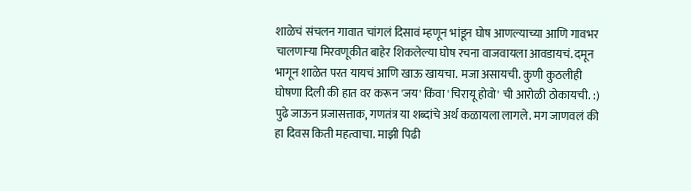शाळेचं संचलन गावात चांगलं दिसावं म्हणून भांडून घोष आणल्याच्या आणि गावभर चालणार्‍या मिरवणूकीत बाहेर शिकलेल्या घोष रचना वाजवायला आवडायचं. दमून भागून शाळेत परत यायचं आणि खाऊ खायचा. मजा असायची. कुणी कुठलीही घोषणा दिली की हात वर करून 'जय' किंवा 'चिरायू होवो' ची आरोळी ठोकायची. :) पुढे जाऊन प्रजासत्ताक, गणतंत्र या शब्दांचे अर्थ कळायला लागले. मग जाणवलं की हा दिवस किती महत्वाचा. माझी पिढी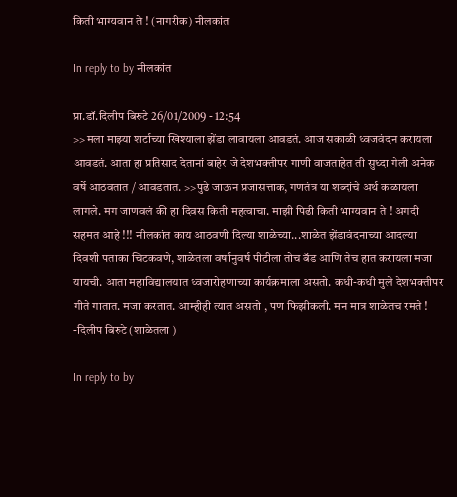किती भाग्यवान ते ! (नागरीक) नीलकांत

In reply to by नीलकांत

प्रा.डॉ.दिलीप बिरुटे 26/01/2009 - 12:54
>>मला माझ्या शर्टाच्या खिश्याला झेंडा लावायला आवडतं. आज सकाळी ध्वजवंदन करायला आवडतं. आता हा प्रतिसाद देतानां बाहेर जे देशभक्तीपर गाणी वाजताहेत ती सुध्दा गेली अनेक वर्षे आठवतात / आवडतात. >>पुढे जाऊन प्रजासत्ताक, गणतंत्र या शब्दांचे अर्थ कळायला लागले. मग जाणवलं की हा दिवस किती महत्वाचा. माझी पिढी किती भाग्यवान ते ! अगदी सहमत आहे !!! नीलकांत काय आठवणी दिल्या शाळेच्या...शाळेत झेंडावंदनाच्या आदल्या दिवशी पताका चिटकवणे, शाळेतला वर्षानुवर्ष पीटीला तोच बॅड आणि तेच हात करायला मजा यायची. आता महाविद्यालयात ध्वजारोहणाच्या कार्यक्रमाला असतो. कधी-कधी मुले देशभक्तीपर गीते गातात. मजा करतात. आम्हीही त्यात असतो , पण फिझीकली. मन मात्र शाळेतच रमते ! -दिलीप बिरुटे (शाळेतला )

In reply to by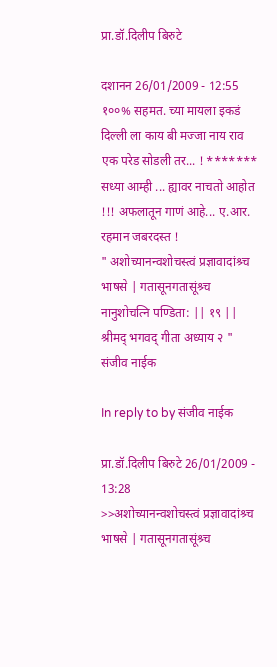प्रा.डॉ.दिलीप बिरुटे

दशानन 26/01/2009 - 12:55
१००% सहमत. च्या मायला इकडं दिल्ली ला काय बी मज्जा नाय राव एक परेड सोडली तर... ! ******* सध्या आम्ही ... ह्यावर नाचतो आहोत !!! अफलातून गाणं आहे... ए.आर. रहमान जबरदस्त !
" अशोच्यानन्वशोचस्त्वं प्रज्ञावादांश्र्च भाषसे | गतासूनगतासूंश्र्च नानुशोचत्नि पण्डिता: || १९ || श्रीमद् भगवद् गीता अध्याय २ " संजीव नाईक

In reply to by संजीव नाईक

प्रा.डॉ.दिलीप बिरुटे 26/01/2009 - 13:28
>>अशोच्यानन्वशोचस्त्वं प्रज्ञावादांश्र्च भाषसे | गतासूनगतासूंश्र्च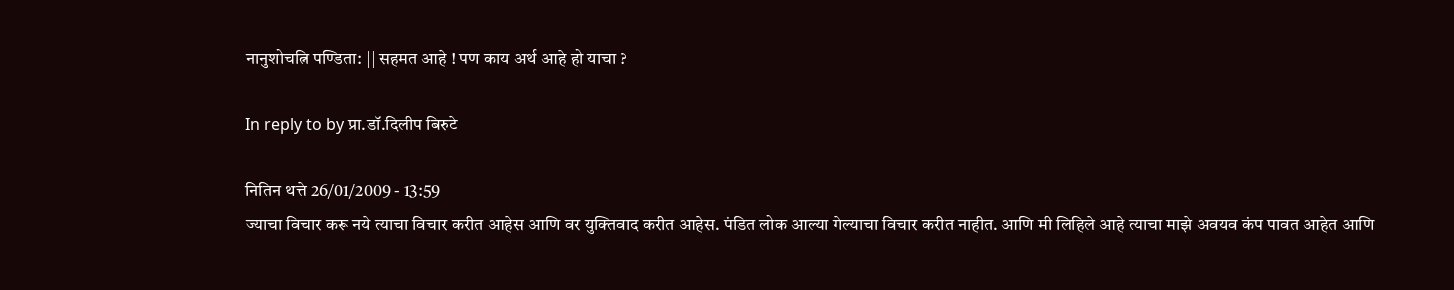नानुशोचत्नि पण्डिता: || सहमत आहे ! पण काय अर्थ आहे हो याचा ?

In reply to by प्रा.डॉ.दिलीप बिरुटे

नितिन थत्ते 26/01/2009 - 13:59
ज्याचा विचार करू नये त्याचा विचार करीत आहेस आणि वर युक्तिवाद करीत आहेस. पंडित लोक आल्या गेल्याचा विचार करीत नाहीत. आणि मी लिहिले आहे त्याचा माझे अवयव कंप पावत आहेत आणि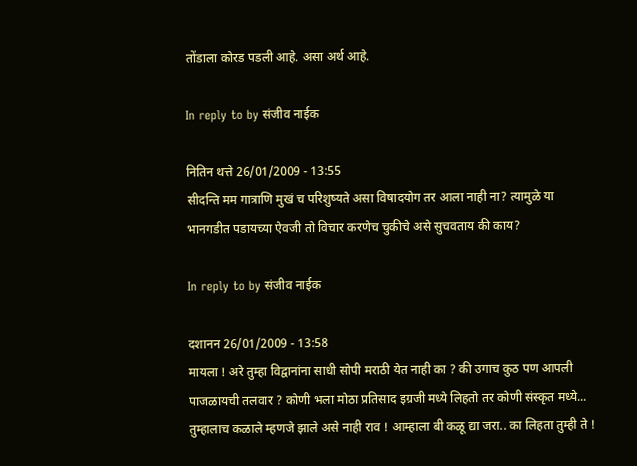तोंडाला कोरड पडली आहे. असा अर्थ आहे.

In reply to by संजीव नाईक

नितिन थत्ते 26/01/2009 - 13:55
सीदन्ति मम गात्राणि मुखं च परिशुष्यते असा विषादयोग तर आला नाही ना? त्यामुळे या भानगडीत पडायच्या ऐवजी तो विचार करणेच चुकीचे असे सुचवताय की काय?

In reply to by संजीव नाईक

दशानन 26/01/2009 - 13:58
मायला ! अरे तुम्हा विद्वानांना साधी सोपी मराठी येत नाही का ? की उगाच कुठ पण आपली पाजळायची तलवार ? कोणी भला मोठा प्रतिसाद इग्रजी मध्ये लिहतो तर कोणी संस्कृत मध्ये... तुम्हालाच कळाले म्हणजे झाले असे नाही राव ! आम्हाला बी कळू द्या जरा.. का लिहता तुम्ही ते !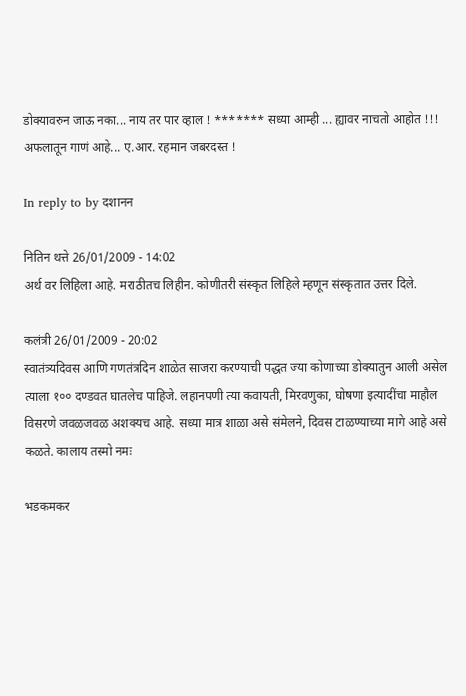डोक्यावरुन जाऊ नका... नाय तर पार व्हाल ! ******* सध्या आम्ही ... ह्यावर नाचतो आहोत !!! अफलातून गाणं आहे... ए.आर. रहमान जबरदस्त !

In reply to by दशानन

नितिन थत्ते 26/01/2009 - 14:02
अर्थ वर लिहिला आहे. मराठीतच लिहीन. कोणीतरी संस्कृत लिहिले म्हणून संस्कृतात उत्तर दिले.

कलंत्री 26/01/2009 - 20:02
स्वातंत्र्यदिवस आणि गणतंत्रदिन शाळेत साजरा करण्याची पद्धत ज्या कोणाच्या डोक्यातुन आली असेल त्याला १०० दण्डवत घातलेच पाहिजे. लहानपणी त्या कवायती, मिरवणुका, घोषणा इत्यादींचा माहौल विसरणे जवळजवळ अशक्यच आहे. सध्या मात्र शाळा असे संमेलने, दिवस टाळण्याच्या मागे आहे असे कळते. कालाय तस्मो नमः

भडकमकर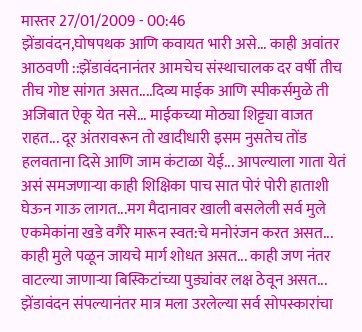मास्तर 27/01/2009 - 00:46
झेंडावंदन,घोषपथक आणि कवायत भारी असे... काही अवांतर आठवणी ::झेंडावंदनानंतर आमचेच संस्थाचालक दर वर्षी तीच तीच गोष्ट सांगत असत....दिव्य माईक आणि स्पीकर्समुळे ती अजिबात ऐकू येत नसे... माईकच्या मोठ्या शिट्ट्या वाजत राहत... दूर अंतरावरून तो खादीधारी इसम नुसतेच तोंड हलवताना दिसे आणि जाम कंटाळा येई... आपल्याला गाता येतं असं समजणार्‍या काही शिक्षिका पाच सात पोरं पोरी हाताशी घेऊन गाऊ लागत...मग मैदानावर खाली बसलेली सर्व मुले एकमेकांना खडे वगैरे मारून स्वत:चे मनोरंजन करत असत... काही मुले पळून जायचे मार्ग शोधत असत... काही जण नंतर वाटल्या जाणार्‍या बिस्किटांच्या पुड्यांवर लक्ष ठेवून असत... झेंडावंदन संपल्यानंतर मात्र मला उरलेल्या सर्व सोपस्कारांचा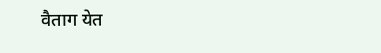वैताग येत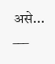असे... ___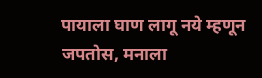पायाला घाण लागू नये म्हणून जपतोस, मनाला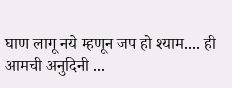घाण लागू नये म्हणून जप हो श्याम.... ही आमची अनुदिनी ...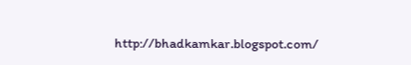http://bhadkamkar.blogspot.com/